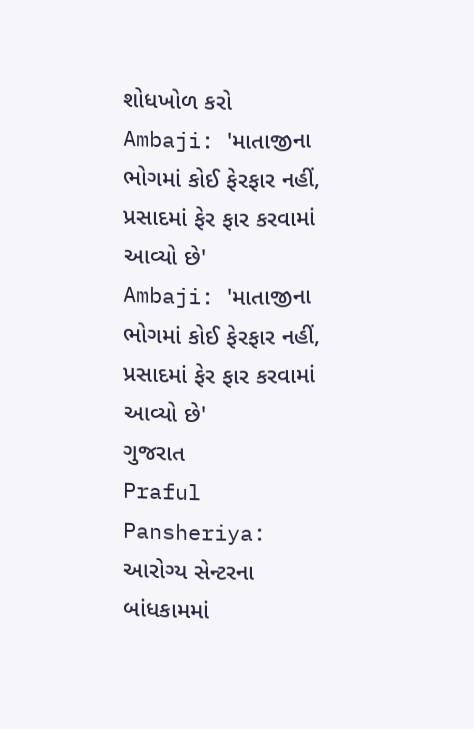શોધખોળ કરો
Ambaji: 'માતાજીના ભોગમાં કોઈ ફેરફાર નહીં, પ્રસાદમાં ફેર ફાર કરવામાં આવ્યો છે'
Ambaji: 'માતાજીના ભોગમાં કોઈ ફેરફાર નહીં, પ્રસાદમાં ફેર ફાર કરવામાં આવ્યો છે'
ગુજરાત
Praful Pansheriya: આરોગ્ય સેન્ટરના બાંધકામમાં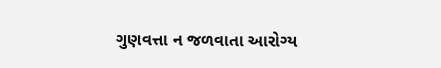ગુણવત્તા ન જળવાતા આરોગ્ય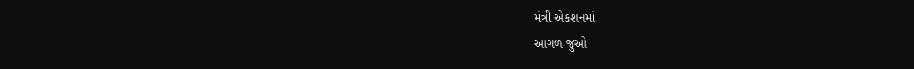મંત્રી એકશનમાં
આગળ જુઓ